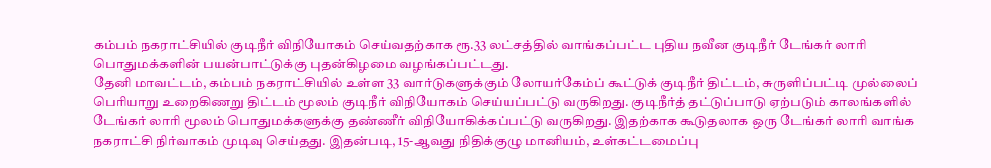கம்பம் நகராட்சியில் குடிநீர் விநியோகம் செய்வதற்காக ரூ.33 லட்சத்தில் வாங்கப்பட்ட புதிய நவீன குடிநீர் டேங்கர் லாரி பொதுமக்களின் பயன்பாட்டுக்கு புதன்கிழமை வழங்கப்பட்டது.
தேனி மாவட்டம், கம்பம் நகராட்சியில் உள்ள 33 வார்டுகளுக்கும் லோயர்கேம்ப் கூட்டுக் குடிநீர் திட்டம், சுருளிப்பட்டி முல்லைப் பெரியாறு உறைகிணறு திட்டம் மூலம் குடிநீர் விநியோகம் செய்யப்பட்டு வருகிறது. குடிநீர்த் தட்டுப்பாடு ஏற்படும் காலங்களில் டேங்கர் லாரி மூலம் பொதுமக்களுக்கு தண்ணீர் விநியோகிக்கப்பட்டு வருகிறது. இதற்காக கூடுதலாக ஒரு டேங்கர் லாரி வாங்க நகராட்சி நிர்வாகம் முடிவு செய்தது. இதன்படி, 15-ஆவது நிதிக்குழு மானியம், உள்கட்டமைப்பு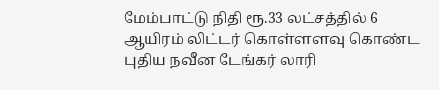மேம்பாட்டு நிதி ரூ.33 லட்சத்தில் 6 ஆயிரம் லிட்டர் கொள்ளளவு கொண்ட புதிய நவீன டேங்கர் லாரி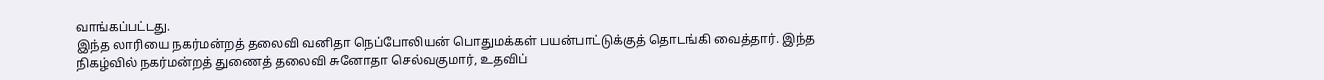வாங்கப்பட்டது.
இந்த லாரியை நகர்மன்றத் தலைவி வனிதா நெப்போலியன் பொதுமக்கள் பயன்பாட்டுக்குத் தொடங்கி வைத்தார். இந்த நிகழ்வில் நகர்மன்றத் துணைத் தலைவி சுனோதா செல்வகுமார், உதவிப்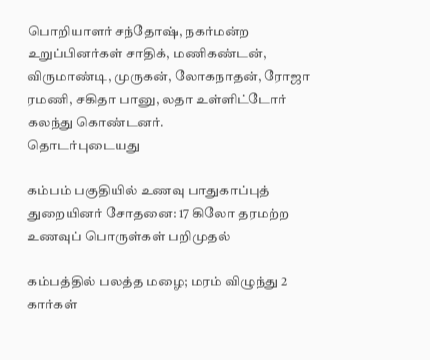பொறியாளர் சந்தோஷ், நகர்மன்ற உறுப்பினர்கள் சாதிக், மணிகண்டன், விருமாண்டி, முருகன், லோகநாதன், ரோஜா ரமணி, சகிதா பானு, லதா உள்ளிட்டோர் கலந்து கொண்டனர்.
தொடர்புடையது

கம்பம் பகுதியில் உணவு பாதுகாப்புத் துறையினர் சோதனை: 17 கிலோ தரமற்ற உணவுப் பொருள்கள் பறிமுதல்

கம்பத்தில் பலத்த மழை; மரம் விழுந்து 2 கார்கள்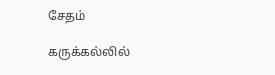சேதம்

கருக்கல்லில்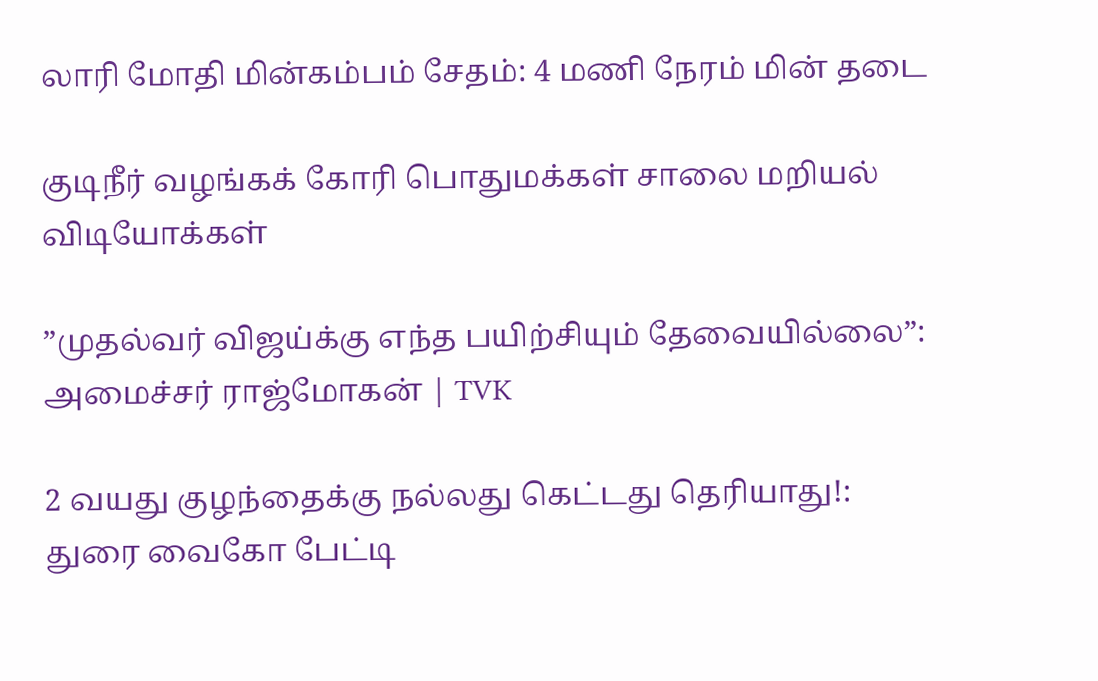லாரி மோதி மின்கம்பம் சேதம்: 4 மணி நேரம் மின் தடை

குடிநீர் வழங்கக் கோரி பொதுமக்கள் சாலை மறியல்
விடியோக்கள்

”முதல்வர் விஜய்க்கு எந்த பயிற்சியும் தேவையில்லை”: அமைச்சர் ராஜ்மோகன் | TVK

2 வயது குழந்தைக்கு நல்லது கெட்டது தெரியாது!: துரை வைகோ பேட்டி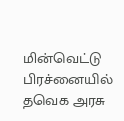மின்வெட்டு பிரச்னையில் தவெக அரசு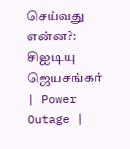செய்வது என்ன?: சிஐடியு ஜெயசங்கர் | Power Outage |